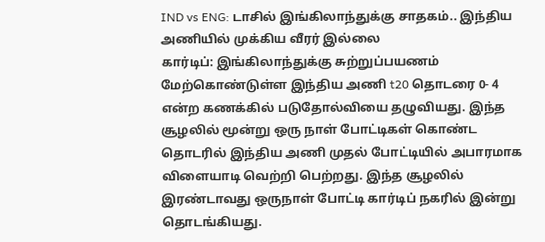IND vs ENG: டாசில் இங்கிலாந்துக்கு சாதகம்.. இந்திய அணியில் முக்கிய வீரர் இல்லை
கார்டிப்: இங்கிலாந்துக்கு சுற்றுப்பயணம் மேற்கொண்டுள்ள இந்திய அணி t20 தொடரை 0- 4 என்ற கணக்கில் படுதோல்வியை தழுவியது. இந்த சூழலில் மூன்று ஒரு நாள் போட்டிகள் கொண்ட தொடரில் இந்திய அணி முதல் போட்டியில் அபாரமாக விளையாடி வெற்றி பெற்றது. இந்த சூழலில் இரண்டாவது ஒருநாள் போட்டி கார்டிப் நகரில் இன்று தொடங்கியது.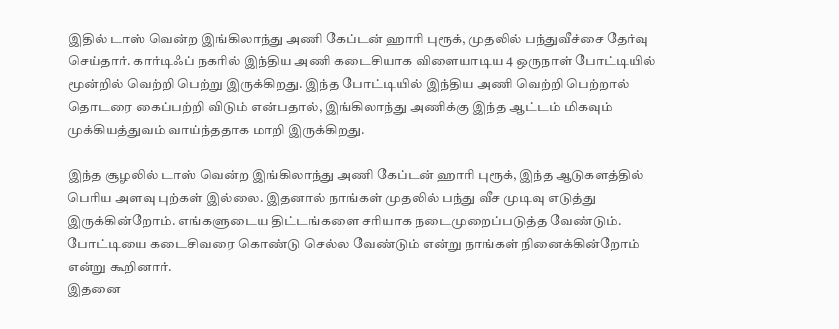இதில் டாஸ் வென்ற இங்கிலாந்து அணி கேப்டன் ஹாரி புரூக், முதலில் பந்துவீச்சை தேர்வு செய்தார். கார்டிஃப் நகரில் இந்திய அணி கடைசியாக விளையாடிய 4 ஒருநாள் போட்டியில் மூன்றில் வெற்றி பெற்று இருக்கிறது. இந்த போட்டியில் இந்திய அணி வெற்றி பெற்றால் தொடரை கைப்பற்றி விடும் என்பதால், இங்கிலாந்து அணிக்கு இந்த ஆட்டம் மிகவும் முக்கியத்துவம் வாய்ந்ததாக மாறி இருக்கிறது.

இந்த சூழலில் டாஸ் வென்ற இங்கிலாந்து அணி கேப்டன் ஹாரி புரூக், இந்த ஆடுகளத்தில் பெரிய அளவு புற்கள் இல்லை. இதனால் நாங்கள் முதலில் பந்து வீச முடிவு எடுத்து இருக்கின்றோம். எங்களுடைய திட்டங்களை சரியாக நடைமுறைப்படுத்த வேண்டும். போட்டியை கடைசிவரை கொண்டு செல்ல வேண்டும் என்று நாங்கள் நினைக்கின்றோம் என்று கூறினார்.
இதனை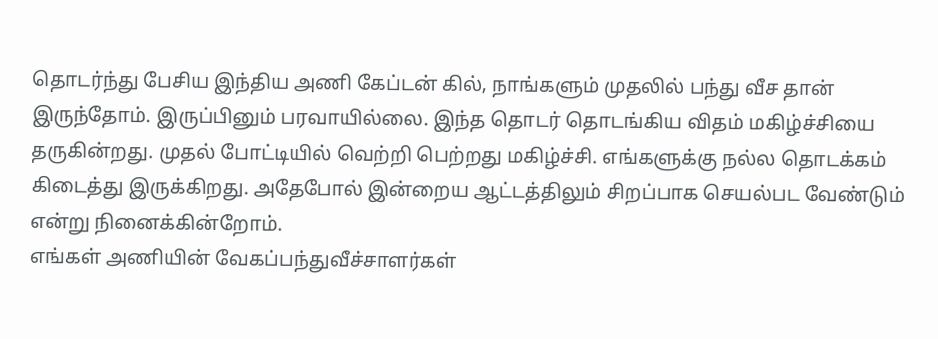தொடர்ந்து பேசிய இந்திய அணி கேப்டன் கில், நாங்களும் முதலில் பந்து வீச தான் இருந்தோம். இருப்பினும் பரவாயில்லை. இந்த தொடர் தொடங்கிய விதம் மகிழ்ச்சியை தருகின்றது. முதல் போட்டியில் வெற்றி பெற்றது மகிழ்ச்சி. எங்களுக்கு நல்ல தொடக்கம் கிடைத்து இருக்கிறது. அதேபோல் இன்றைய ஆட்டத்திலும் சிறப்பாக செயல்பட வேண்டும் என்று நினைக்கின்றோம்.
எங்கள் அணியின் வேகப்பந்துவீச்சாளர்கள்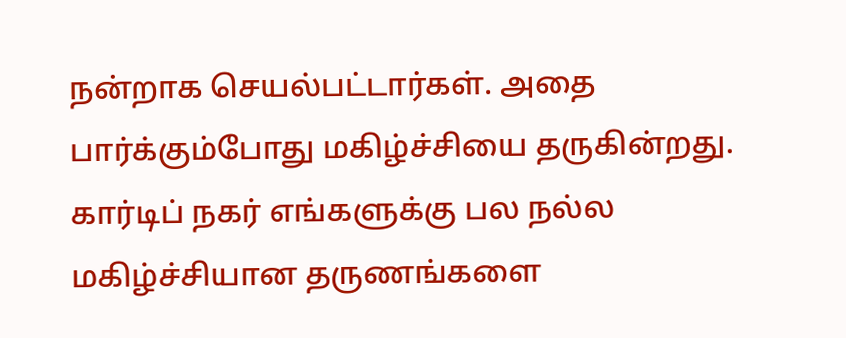நன்றாக செயல்பட்டார்கள். அதை பார்க்கும்போது மகிழ்ச்சியை தருகின்றது. கார்டிப் நகர் எங்களுக்கு பல நல்ல மகிழ்ச்சியான தருணங்களை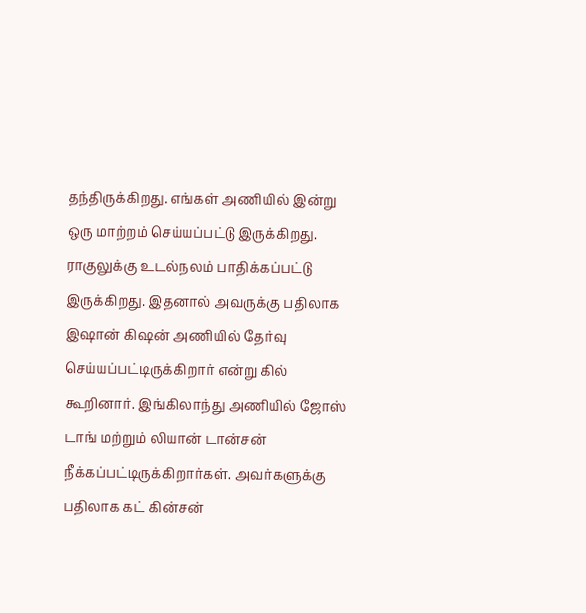தந்திருக்கிறது. எங்கள் அணியில் இன்று ஒரு மாற்றம் செய்யப்பட்டு இருக்கிறது.
ராகுலுக்கு உடல்நலம் பாதிக்கப்பட்டு இருக்கிறது. இதனால் அவருக்கு பதிலாக இஷான் கிஷன் அணியில் தேர்வு செய்யப்பட்டிருக்கிறார் என்று கில் கூறினார். இங்கிலாந்து அணியில் ஜோஸ் டாங் மற்றும் லியான் டான்சன் நீக்கப்பட்டிருக்கிறார்கள். அவர்களுக்கு பதிலாக கட் கின்சன்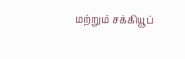மற்றும் சக்கியூப்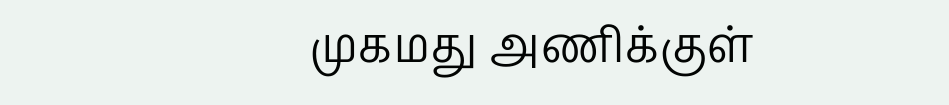முகமது அணிக்குள்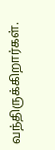வந்திருக்கிறார்கள்.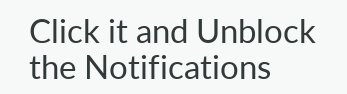Click it and Unblock the Notifications